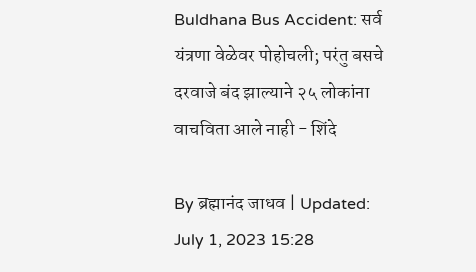Buldhana Bus Accident: सर्व यंत्रणा वेळेवर पोहोचली; परंतु बसचे दरवाजे बंद झाल्याने २५ लोकांना वाचविता आले नाही - शिंदे

By ब्रह्मानंद जाधव | Updated: July 1, 2023 15:28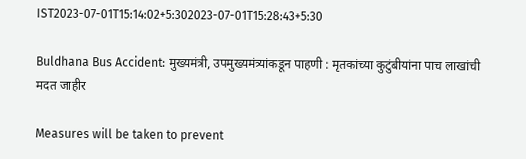IST2023-07-01T15:14:02+5:302023-07-01T15:28:43+5:30

Buldhana Bus Accident: मुख्यमंत्री, उपमुख्यमंत्र्यांकडून पाहणी : मृतकांच्या कुटुंबीयांना पाच लाखांची मदत जाहीर

Measures will be taken to prevent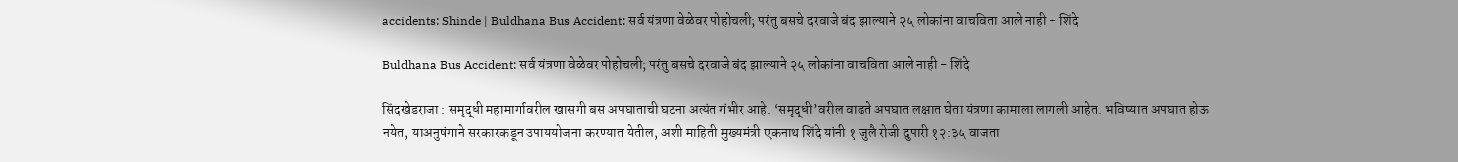accidents: Shinde | Buldhana Bus Accident: सर्व यंत्रणा वेळेवर पोहोचली; परंतु बसचे दरवाजे बंद झाल्याने २५ लोकांना वाचविता आले नाही - शिंदे

Buldhana Bus Accident: सर्व यंत्रणा वेळेवर पोहोचली; परंतु बसचे दरवाजे बंद झाल्याने २५ लोकांना वाचविता आले नाही - शिंदे

सिंदखेडराजा : समृद्धी महामार्गावरील खासगी बस अपघाताची घटना अत्यंत गंभीर आहे. ‘समृद्धी’वरील वाढते अपघात लक्षात घेता यंत्रणा कामाला लागली आहेत. भविष्यात अपघात होऊ नयेत, याअनुषंगाने सरकारकडून उपाययोजना करण्यात येतील, अशी माहिती मुख्यमंत्री एकनाथ शिंदे यांनी १ जुलै रोजी दुपारी १२:३५ वाजता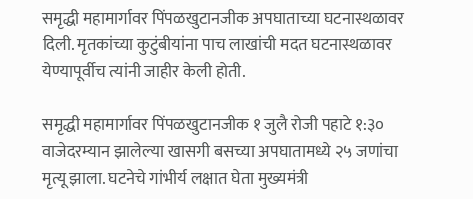समृद्धी महामार्गावर पिंपळखुटानजीक अपघाताच्या घटनास्थळावर दिली. मृतकांच्या कुटुंबीयांना पाच लाखांची मदत घटनास्थळावर येण्यापूर्वीच त्यांनी जाहीर केली होती.

समृद्धी महामार्गावर पिंपळखुटानजीक १ जुलै रोजी पहाटे १:३० वाजेदरम्यान झालेल्या खासगी बसच्या अपघातामध्ये २५ जणांचा मृत्यू झाला. घटनेचे गांभीर्य लक्षात घेता मुख्यमंत्री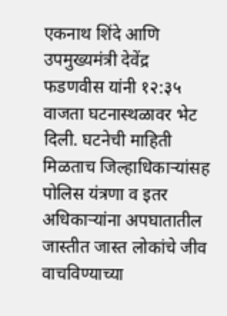एकनाथ शिंदे आणि उपमुख्यमंत्री देवेंद्र फडणवीस यांनी १२:३५ वाजता घटनास्थळावर भेट दिली. घटनेची माहिती मिळताच जिल्हाधिकाऱ्यांसह पोलिस यंत्रणा व इतर अधिकाऱ्यांना अपघातातील जास्तीत जास्त लोकांचे जीव वाचविण्याच्या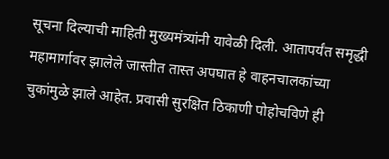सूचना दिल्याची माहिती मुख्यमंत्र्यांनी यावेळी दिली. आतापर्यंत समृद्धी महामार्गावर झालेले जास्तीत तास्त अपघात हे वाहनचालकांच्या चुकांमुळे झाले आहेत. प्रवासी सुरक्षित ठिकाणी पोहोचविणे ही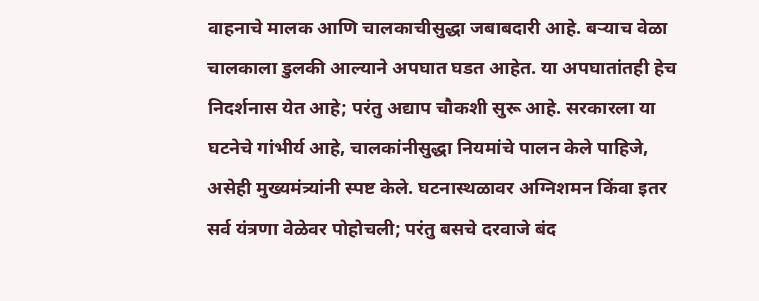वाहनाचे मालक आणि चालकाचीसुद्धा जबाबदारी आहे. बऱ्याच वेळा चालकाला डुलकी आल्याने अपघात घडत आहेत. या अपघातांतही हेच निदर्शनास येत आहे; परंतु अद्याप चौकशी सुरू आहे. सरकारला या घटनेचे गांभीर्य आहे, चालकांनीसुद्धा नियमांचे पालन केले पाहिजे, असेही मुख्यमंत्र्यांनी स्पष्ट केले. घटनास्थळावर अग्निशमन किंवा इतर सर्व यंत्रणा वेळेवर पोहोचली; परंतु बसचे दरवाजे बंद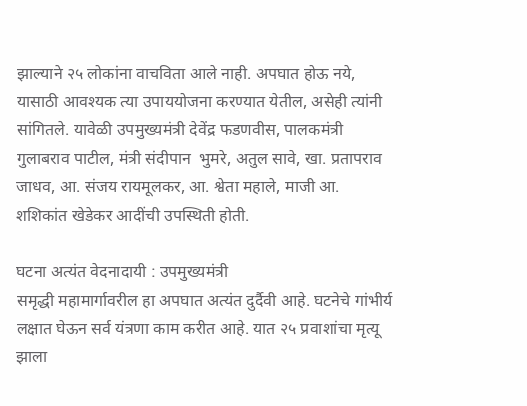झाल्याने २५ लोकांना वाचविता आले नाही. अपघात होऊ नये, यासाठी आवश्यक त्या उपाययोजना करण्यात येतील, असेही त्यांनी सांगितले. यावेळी उपमुख्यमंत्री देवेंद्र फडणवीस, पालकमंत्री गुलाबराव पाटील, मंत्री संदीपान  भुमरे, अतुल सावे, खा. प्रतापराव जाधव, आ. संजय रायमूलकर, आ. श्वेता महाले, माजी आ. शशिकांत खेडेकर आदींची उपस्थिती होती.

घटना अत्यंत वेदनादायी : उपमुख्यमंत्री
समृद्धी महामार्गावरील हा अपघात अत्यंत दुर्दैवी आहे. घटनेचे गांभीर्य लक्षात घेऊन सर्व यंत्रणा काम करीत आहे. यात २५ प्रवाशांचा मृत्यू झाला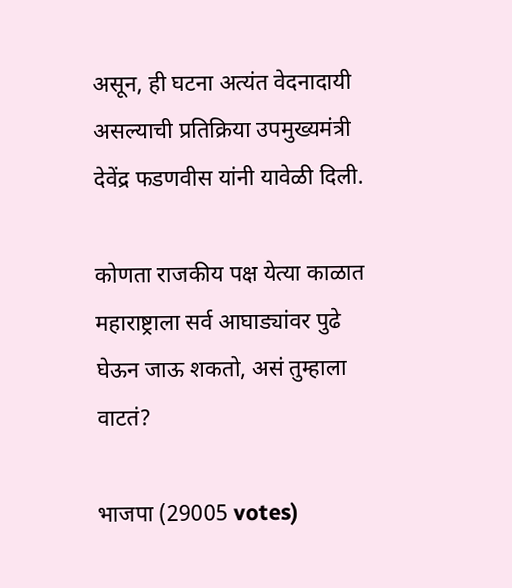असून, ही घटना अत्यंत वेदनादायी असल्याची प्रतिक्रिया उपमुख्यमंत्री देवेंद्र फडणवीस यांनी यावेळी दिली.

कोणता राजकीय पक्ष येत्या काळात महाराष्ट्राला सर्व आघाड्यांवर पुढे घेऊन जाऊ शकतो, असं तुम्हाला वाटतं?

भाजपा (29005 votes)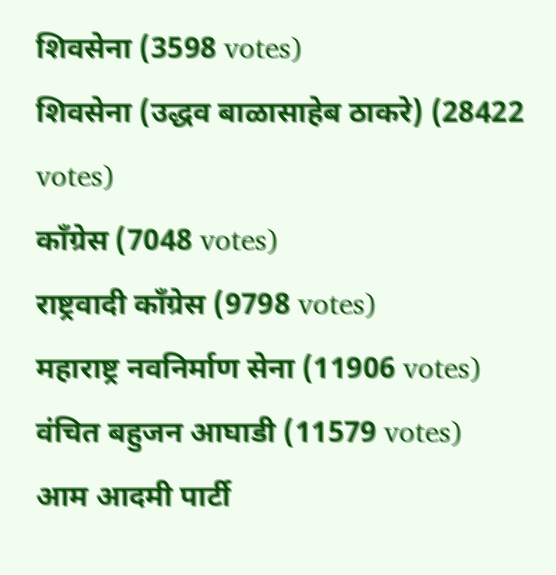शिवसेना (3598 votes)
शिवसेना (उद्धव बाळासाहेब ठाकरे) (28422 votes)
काँग्रेस (7048 votes)
राष्ट्रवादी काँग्रेस (9798 votes)
महाराष्ट्र नवनिर्माण सेना (11906 votes)
वंचित बहुजन आघाडी (11579 votes)
आम आदमी पार्टी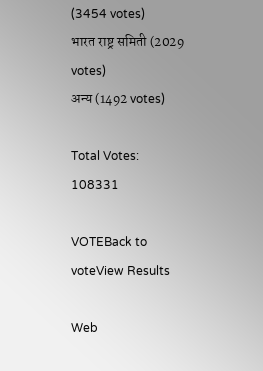(3454 votes)
भारत राष्ट्र समिती (2029 votes)
अन्य (1492 votes)

Total Votes: 108331

VOTEBack to voteView Results

Web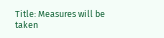Title: Measures will be taken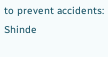to prevent accidents: Shinde